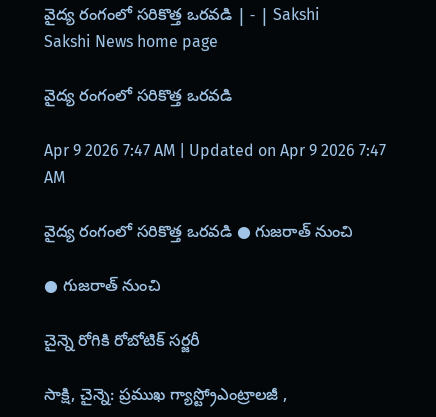వైద్య రంగంలో సరికొత్త ఒరవడి | - | Sakshi
Sakshi News home page

వైద్య రంగంలో సరికొత్త ఒరవడి

Apr 9 2026 7:47 AM | Updated on Apr 9 2026 7:47 AM

వైద్య రంగంలో సరికొత్త ఒరవడి ● గుజరాత్‌ నుంచి

● గుజరాత్‌ నుంచి

చైన్నె రోగికి రోబోటిక్‌ సర్జరీ

సాక్షి, చైన్నె: ప్రముఖ గ్యాస్ట్రోఎంట్రాలజీ ,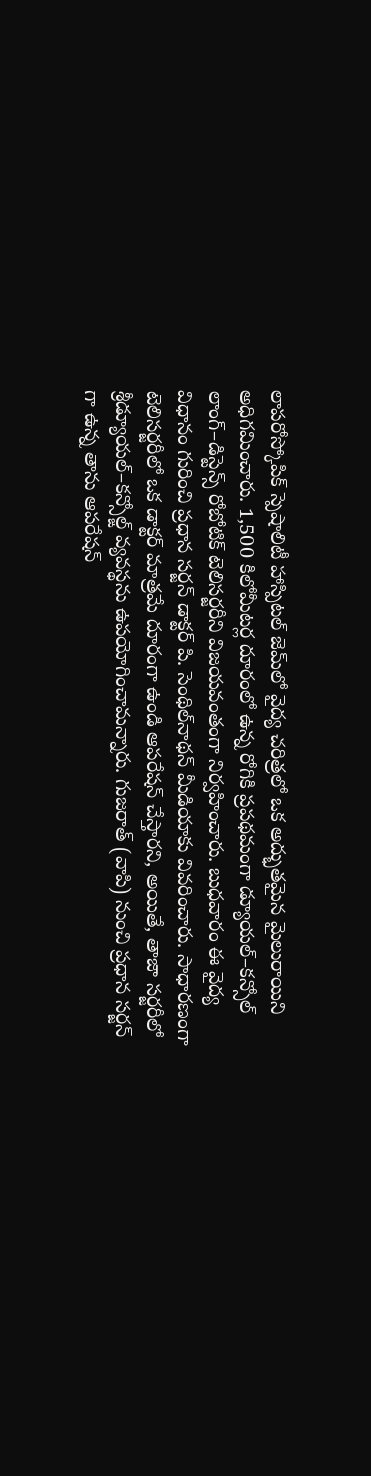లాపరోస్కోపిక్‌ స్పెషాలిటీ హాస్పిటల్‌ జెమ్‌లో వైద్య చరిత్రలో ఒక అద్భుతమైన మైలురాయిని అధిగమించారు. 1,500 కిలోమీటర్ల దూరంలో ఉన్న రోగికి ప్రపథమంగా డ్యూయల్‌–కన్సోల్‌ లాంగ్‌–డిస్టెన్స్‌ రోబోటిక్‌ టెలిసర్జరీని విజయవంతంగా నిర్వహించారు. బుధవారం ఈ వైద్య విధానం గురించి ప్రధాన సర్జన్‌ డాక్టర్‌ పి. సెంథిల్‌నాథన్‌ మీడియాకు వివరించారు. సాధారణంగా టెలిసర్జరీలో ఒక డాక్టర్‌ మాత్రమే దూరంగా ఉండి ఆపరేషన్‌ చేస్తారని, అయితే, తాజా సర్జరీలో శ్రీడ్యూయల్‌–కన్సోల్ఙ్‌ వ్యవస్థను ఉపయోగించామన్నారు. గుజరాత్‌ (వాపి) నుంచి ప్రధాన సర్జన్‌ గా ఉన్న తాను ఆపరేషన్‌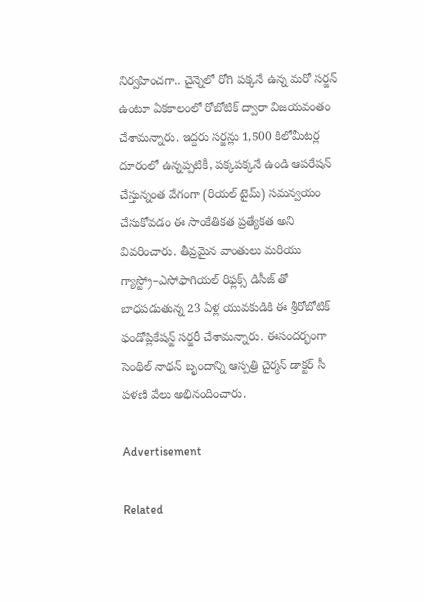నిర్వహించగా.. చైన్నెలో రోగి పక్కనే ఉన్న మరో సర్జన్‌ ఉంటూ ఏకకాలంలో రోబోటిక్‌ ద్వారా విజయవంతం చేశామన్నారు. ఇద్దరు సర్జన్లు 1,500 కిలోమీటర్ల దూరంలో ఉన్నప్పటికీ, పక్కపక్కనే ఉండి ఆపరేషన్‌ చేస్తున్నంత వేగంగా (రియల్‌ టైమ్‌) సమన్వయం చేసుకోవడం ఈ సాంకేతికత ప్రత్యేకత అని వివరించారు. తీవ్రమైన వాంతులు మరియు గ్యాస్ట్రో–ఎసోఫాగియల్‌ రిఫ్లక్స్‌ డిసీజ్‌ తో బాధపడుతున్న 23 ఏళ్ల యువకుడికి ఈ శ్రీరోబోటిక్‌ ఫండోప్లికేషన్ఙ్‌ సర్జరీ చేశామన్నారు. ఈసందర్భంగా సెంథిల్‌ నాథన్‌ బృందాన్ని ఆస్పత్రి చైర్మన్‌ డాక్టర్‌ సీ పళణి వేలు అభినందించారు.

Advertisement

Related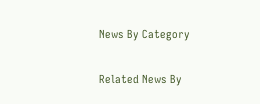News By Category

Related News By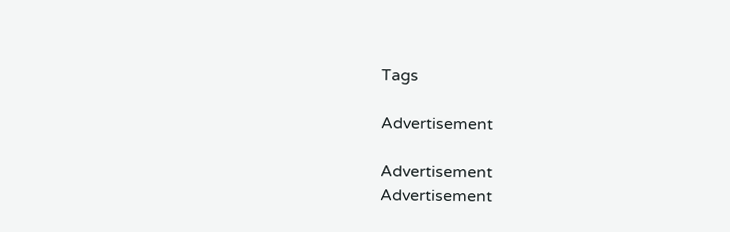Tags

Advertisement

Advertisement
Advertisement